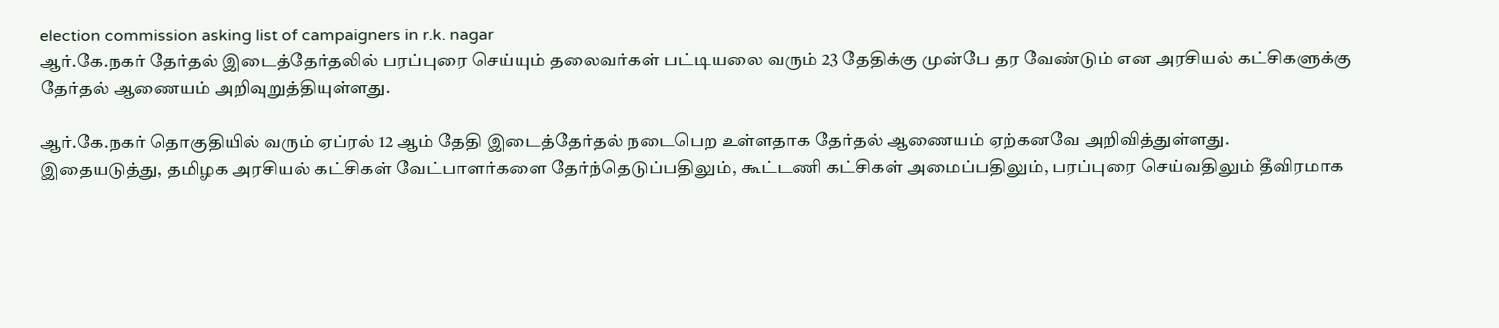election commission asking list of campaigners in r.k. nagar
ஆர்.கே.நகர் தேர்தல் இடைத்தேர்தலில் பரப்புரை செய்யும் தலைவர்கள் பட்டியலை வரும் 23 தேதிக்கு முன்பே தர வேண்டும் என அரசியல் கட்சிகளுக்கு தேர்தல் ஆணையம் அறிவுறுத்தியுள்ளது.

ஆர்.கே.நகர் தொகுதியில் வரும் ஏப்ரல் 12 ஆம் தேதி இடைத்தேர்தல் நடைபெற உள்ளதாக தேர்தல் ஆணையம் ஏற்கனவே அறிவித்துள்ளது.
இதையடுத்து, தமிழக அரசியல் கட்சிகள் வேட்பாளர்களை தேர்ந்தெடுப்பதிலும், கூட்டணி கட்சிகள் அமைப்பதிலும், பரப்புரை செய்வதிலும் தீவிரமாக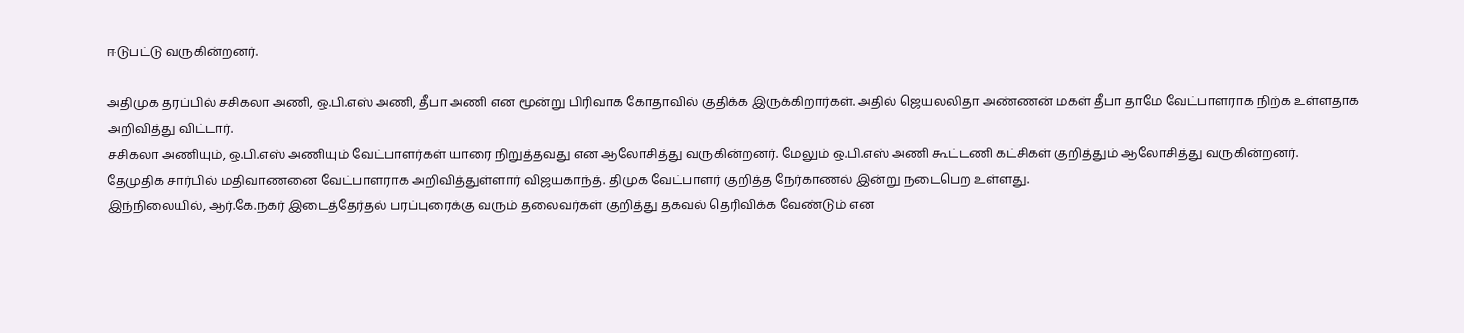ஈடுபட்டு வருகின்றனர்.

அதிமுக தரப்பில் சசிகலா அணி, ஒ.பி.எஸ் அணி, தீபா அணி என மூன்று பிரிவாக கோதாவில் குதிக்க இருக்கிறார்கள். அதில் ஜெயலலிதா அண்ணன் மகள் தீபா தாமே வேட்பாளராக நிற்க உள்ளதாக அறிவித்து விட்டார்.
சசிகலா அணியும், ஒ.பி.எஸ் அணியும் வேட்பாளர்கள் யாரை நிறுத்தவது என ஆலோசித்து வருகின்றனர். மேலும் ஒ.பி.எஸ் அணி கூட்டணி கட்சிகள் குறித்தும் ஆலோசித்து வருகின்றனர்.
தேமுதிக சார்பில் மதிவாணனை வேட்பாளராக அறிவித்துள்ளார் விஜயகாந்த். திமுக வேட்பாளர் குறித்த நேர்காணல் இன்று நடைபெற உள்ளது.
இந்நிலையில், ஆர்.கே.நகர் இடைத்தேர்தல் பரப்புரைக்கு வரும் தலைவர்கள் குறித்து தகவல் தெரிவிக்க வேண்டும் என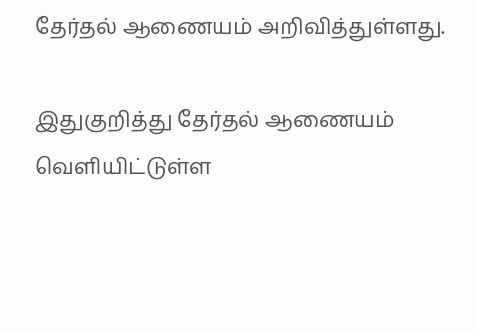தேர்தல் ஆணையம் அறிவித்துள்ளது.

இதுகுறித்து தேர்தல் ஆணையம் வெளியிட்டுள்ள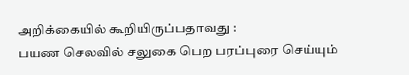அறிக்கையில் கூறியிருப்பதாவது :
பயண செலவில் சலுகை பெற பரப்புரை செய்யும்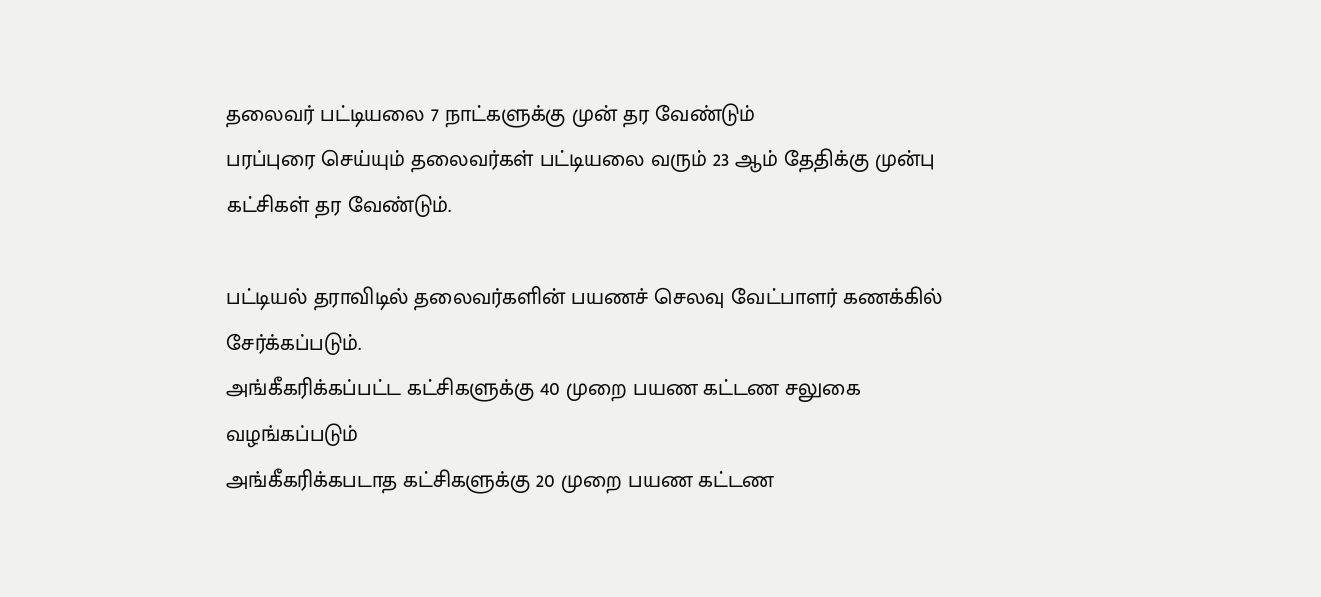தலைவர் பட்டியலை 7 நாட்களுக்கு முன் தர வேண்டும்
பரப்புரை செய்யும் தலைவர்கள் பட்டியலை வரும் 23 ஆம் தேதிக்கு முன்பு கட்சிகள் தர வேண்டும்.

பட்டியல் தராவிடில் தலைவர்களின் பயணச் செலவு வேட்பாளர் கணக்கில் சேர்க்கப்படும்.
அங்கீகரிக்கப்பட்ட கட்சிகளுக்கு 40 முறை பயண கட்டண சலுகை வழங்கப்படும்
அங்கீகரிக்கபடாத கட்சிகளுக்கு 20 முறை பயண கட்டண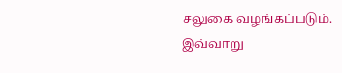சலுகை வழங்கப்படும்.
இவ்வாறு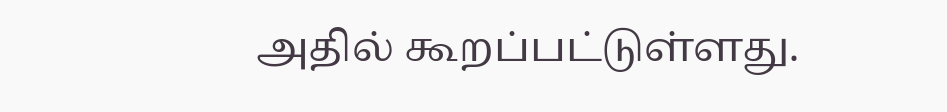அதில் கூறப்பட்டுள்ளது.